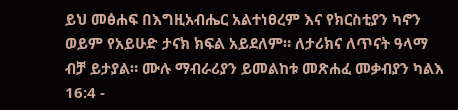ይህ መፅሐፍ በእግዚአብሔር አልተነፀረም እና የክርስቲያን ካኖን ወይም የአይሁድ ታናክ ክፍል አይደለም። ለታሪክና ለጥናት ዓላማ ብቻ ይታያል። ሙሉ ማብራሪያን ይመልከቱ መጽሐፈ መቃብያን ካልእ 16:4 -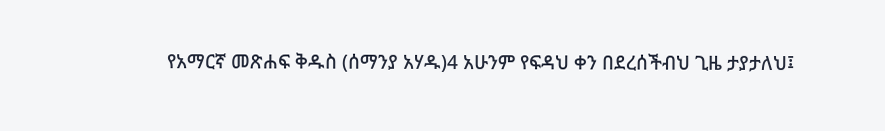የአማርኛ መጽሐፍ ቅዱስ (ሰማንያ አሃዱ)4 አሁንም የፍዳህ ቀን በደረሰችብህ ጊዜ ታያታለህ፤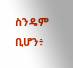ስንዴም ቢሆን፥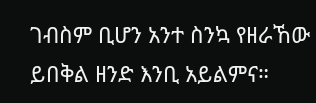ገብስም ቢሆን አንተ ስንኳ የዘራኸው ይበቅል ዘንድ እንቢ አይልምና።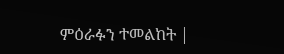ምዕራፉን ተመልከት |